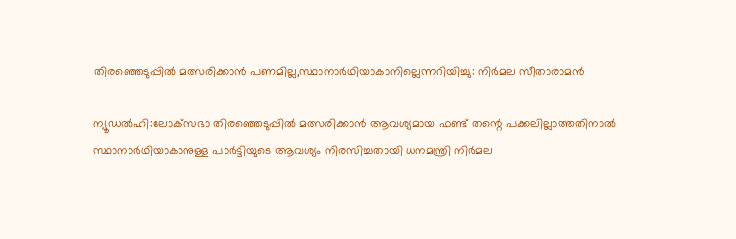തിരഞ്ഞെടുപ്പിൽ മത്സരിക്കാൻ പണമില്ല,സ്ഥാനാർഥിയാകാനില്ലെന്നറിയിച്ചു: നിർമല സീതാരാമൻ

ന്യൂഡല്‍ഹി:ലോക്‌സഭാ തിരഞ്ഞെടുപ്പില്‍ മത്സരിക്കാന്‍ ആവശ്യമായ ഫണ്ട് തന്റെ പക്കലില്ലാത്തതിനാല്‍ സ്ഥാനാര്‍ഥിയാകാനുള്ള പാര്‍ട്ടിയുടെ ആവശ്യം നിരസിച്ചതായി ധനമന്ത്രി നിര്‍മല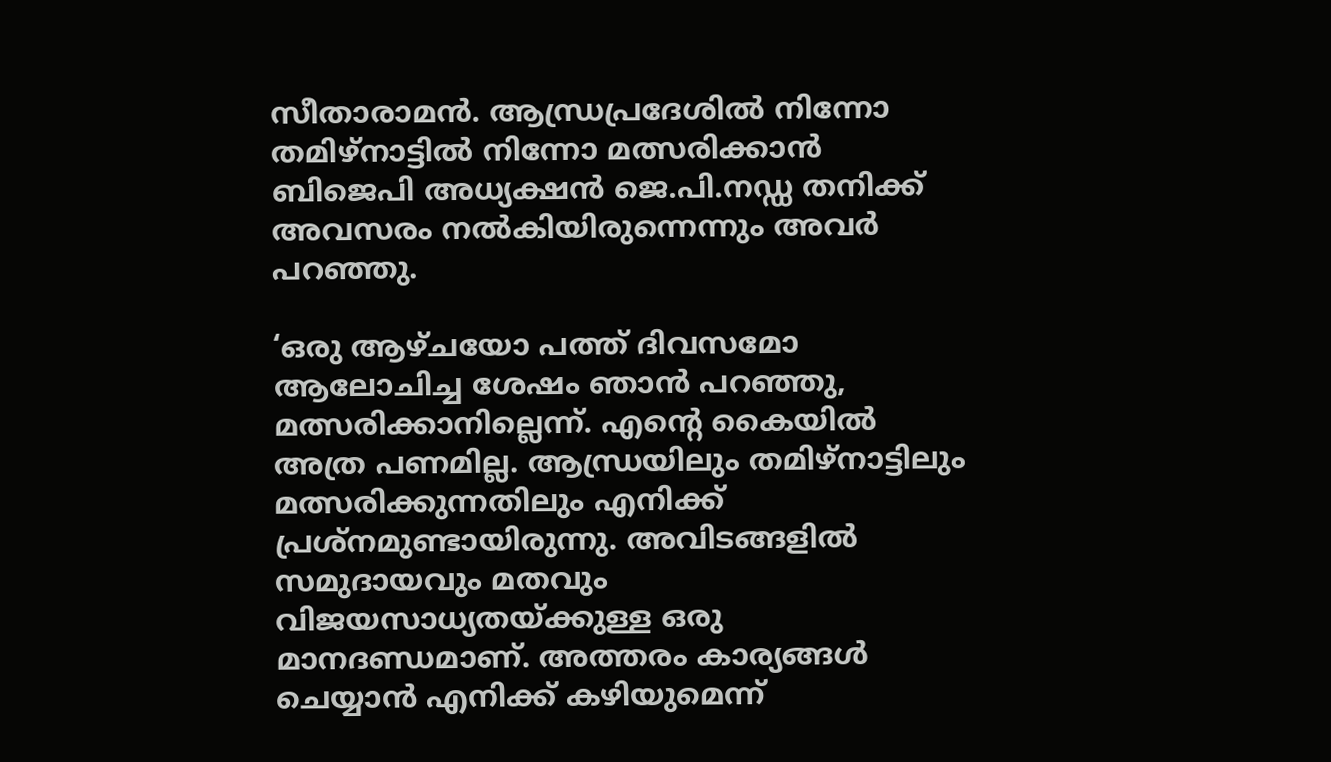സീതാരാമന്‍. ആന്ധ്രപ്രദേശില്‍ നിന്നോ തമിഴ്‌നാട്ടില്‍ നിന്നോ മത്സരിക്കാന്‍ ബിജെപി അധ്യക്ഷന്‍ ജെ.പി.നഡ്ഡ തനിക്ക് അവസരം നല്‍കിയിരുന്നെന്നും അവര്‍ പറഞ്ഞു.

‘ഒരു ആഴ്ചയോ പത്ത് ദിവസമോ ആലോചിച്ച ശേഷം ഞാന്‍ പറഞ്ഞു, മത്സരിക്കാനില്ലെന്ന്. എന്റെ കൈയില്‍ അത്ര പണമില്ല. ആന്ധ്രയിലും തമിഴ്‌നാട്ടിലും മത്സരിക്കുന്നതിലും എനിക്ക് പ്രശ്‌നമുണ്ടായിരുന്നു. അവിടങ്ങളില്‍ സമുദായവും മതവും വിജയസാധ്യതയ്ക്കുള്ള ഒരു മാനദണ്ഡമാണ്. അത്തരം കാര്യങ്ങള്‍ ചെയ്യാന്‍ എനിക്ക് കഴിയുമെന്ന്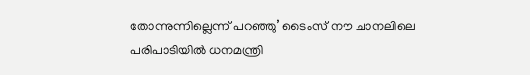തോന്നുന്നില്ലെന്ന് പറഞ്ഞു’ ടൈംസ് നൗ ചാനലിലെ പരിപാടിയില്‍ ധനമന്ത്രി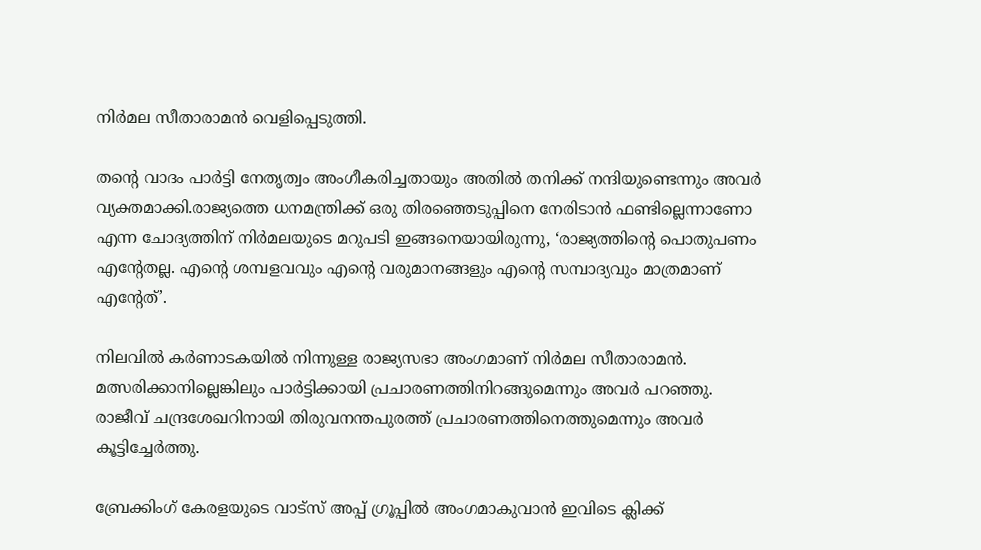നിര്‍മല സീതാരാമന്‍ വെളിപ്പെടുത്തി.

തന്റെ വാദം പാര്‍ട്ടി നേതൃത്വം അംഗീകരിച്ചതായും അതില്‍ തനിക്ക് നന്ദിയുണ്ടെന്നും അവര്‍ വ്യക്തമാക്കി.രാജ്യത്തെ ധനമന്ത്രിക്ക് ഒരു തിരഞ്ഞെടുപ്പിനെ നേരിടാന്‍ ഫണ്ടില്ലെന്നാണോ എന്ന ചോദ്യത്തിന് നിര്‍മലയുടെ മറുപടി ഇങ്ങനെയായിരുന്നു, ‘രാജ്യത്തിന്റെ പൊതുപണം എന്റേതല്ല. എന്റെ ശമ്പളവവും എന്റെ വരുമാനങ്ങളും എന്റെ സമ്പാദ്യവും മാത്രമാണ് എന്റേത്’.

നിലവില്‍ കര്‍ണാടകയില്‍ നിന്നുള്ള രാജ്യസഭാ അംഗമാണ് നിര്‍മല സീതാരാമന്‍. മത്സരിക്കാനില്ലെങ്കിലും പാര്‍ട്ടിക്കായി പ്രചാരണത്തിനിറങ്ങുമെന്നും അവര്‍ പറഞ്ഞു. രാജീവ് ചന്ദ്രശേഖറിനായി തിരുവനന്തപുരത്ത് പ്രചാരണത്തിനെത്തുമെന്നും അവര്‍ കൂട്ടിച്ചേര്‍ത്തു.

ബ്രേക്കിംഗ് കേരളയുടെ വാട്സ് അപ്പ് ഗ്രൂപ്പിൽ അംഗമാകുവാൻ ഇവിടെ ക്ലിക്ക്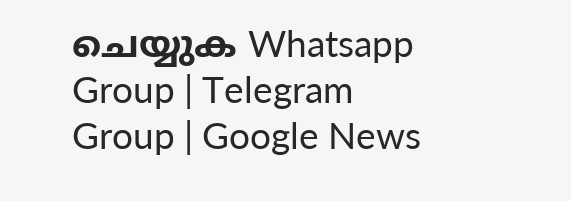ചെയ്യുക Whatsapp Group | Telegram Group | Google News